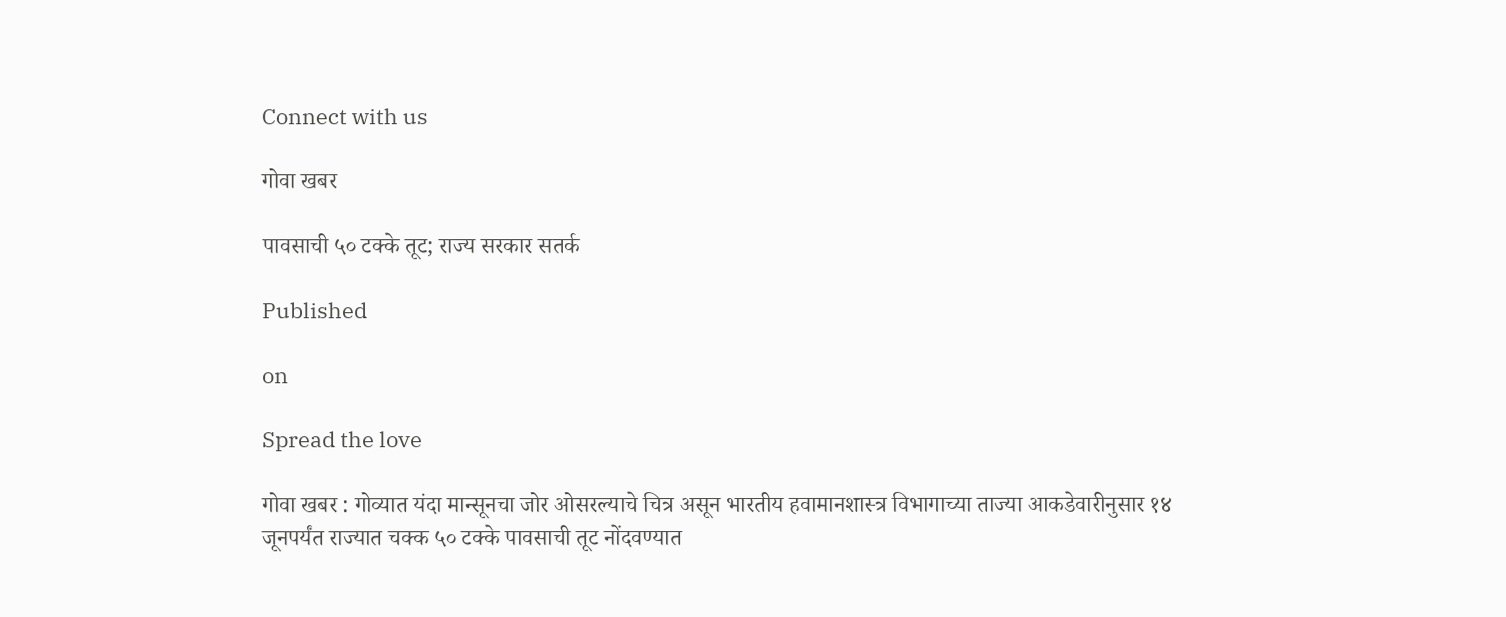Connect with us

गोवा खबर

पावसाची ५० टक्के तूट; राज्य सरकार सतर्क

Published

on

Spread the love

गोवा खबर : गोव्यात यंदा मान्सूनचा जोर ओसरल्याचे चित्र असून भारतीय हवामानशास्त्र विभागाच्या ताज्या आकडेवारीनुसार १४ जूनपर्यंत राज्यात चक्क ५० टक्के पावसाची तूट नोंदवण्यात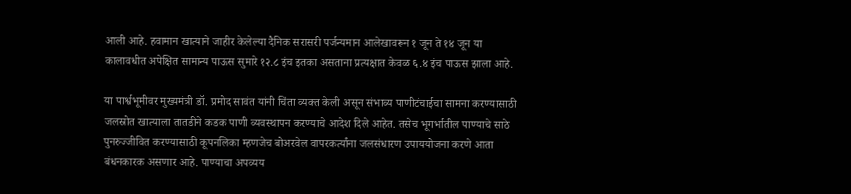आली आहे. हवामान खात्याने जाहीर केलेल्या दैनिक सरासरी पर्जन्यमान आलेखावरून १ जून ते १४ जून या कालावधीत अपेक्षित सामान्य पाऊस सुमारे १२.८ इंच इतका असताना प्रत्यक्षात केवळ ६.४ इंच पाऊस झाला आहे.

या पार्श्वभूमीवर मुख्यमंत्री डॉ. प्रमोद सावंत यांनी चिंता व्यक्त केली असून संभाव्य पाणीटंचाईचा सामना करण्यासाठी जलस्रोत खात्याला तातडीने कडक पाणी व्यवस्थापन करण्याचे आदेश दिले आहेत. तसेच भूगर्भातील पाण्याचे साठे पुनरुज्जीवित करण्यासाठी कूपनलिका म्हणजेच बोअरवेल वापरकर्त्यांना जलसंधारण उपाययोजना करणे आता बंधनकारक असणार आहे. पाण्याचा अपव्यय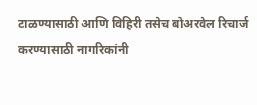टाळण्यासाठी आणि विहिरी तसेच बोअरवेल रिचार्ज करण्यासाठी नागरिकांनी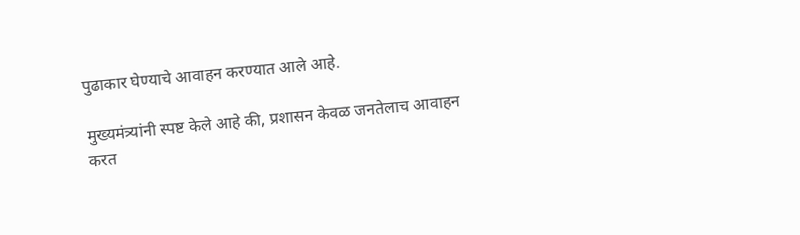पुढाकार घेण्याचे आवाहन करण्यात आले आहे.

मुख्यमंत्र्यांनी स्पष्ट केले आहे की, प्रशासन केवळ जनतेलाच आवाहन करत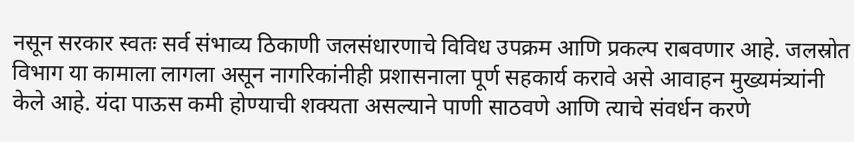नसून सरकार स्वतः सर्व संभाव्य ठिकाणी जलसंधारणाचे विविध उपक्रम आणि प्रकल्प राबवणार आहे. जलस्रोत विभाग या कामाला लागला असून नागरिकांनीही प्रशासनाला पूर्ण सहकार्य करावे असे आवाहन मुख्यमंत्र्यांनी केले आहे. यंदा पाऊस कमी होण्याची शक्यता असल्याने पाणी साठवणे आणि त्याचे संवर्धन करणे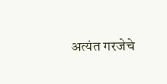अत्यंत गरजेचे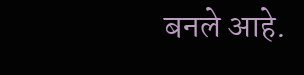बनले आहे.